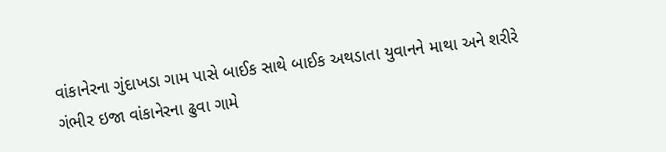વાંકાનેરના ગુંદાખડા ગામ પાસે બાઈક સાથે બાઈક અથડાતા યુવાનને માથા અને શરીરે ગંભીર ઇજા વાંકાનેરના ઢુવા ગામે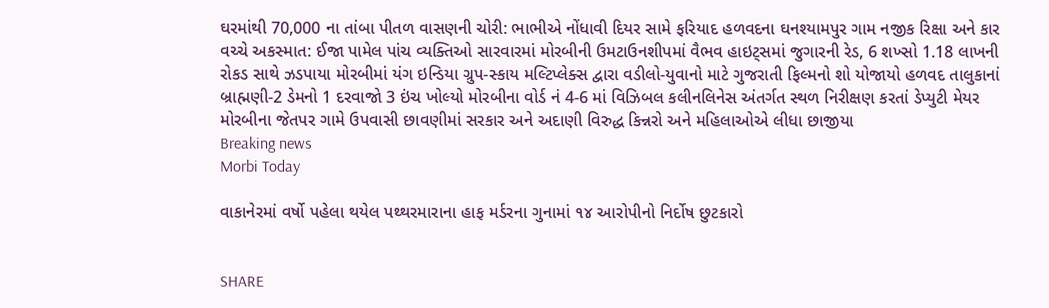ઘરમાંથી 70,000 ના તાંબા પીતળ વાસણની ચોરી: ભાભીએ નોંધાવી દિયર સામે ફરિયાદ હળવદના ઘનશ્યામપુર ગામ નજીક રિક્ષા અને કાર વચ્ચે અકસ્માત: ઈજા પામેલ પાંચ વ્યક્તિઓ સારવારમાં મોરબીની ઉમટાઉનશીપમાં વૈભવ હાઇટ્સમાં જુગારની રેડ, 6 શખ્સો 1.18 લાખની રોકડ સાથે ઝડપાયા મોરબીમાં યંગ ઇન્ડિયા ગ્રુપ-સ્કાય મલ્ટિપ્લેક્સ દ્વારા વડીલો-યુવાનો માટે ગુજરાતી ફિલ્મનો શો યોજાયો હળવદ તાલુકાનાં બ્રાહ્મણી-2 ડેમનો 1 દરવાજો 3 ઇંચ ખોલ્યો મોરબીના વોર્ડ નં 4-6 માં વિઝિબલ કલીનલિનેસ અંતર્ગત સ્થળ નિરીક્ષણ કરતાં ડેપ્યુટી મેયર મોરબીના જેતપર ગામે ઉપવાસી છાવણીમાં સરકાર અને અદાણી વિરુદ્ધ કિન્નરો અને મહિલાઓએ લીધા છાજીયા
Breaking news
Morbi Today

વાકાનેરમાં વર્ષો પહેલા થયેલ પથ્થરમારાના હાફ મર્ડરના ગુનામાં ૧૪ આરોપીનો નિર્દોષ છુટકારો


SHARE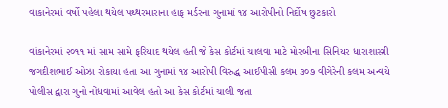વાકાનેરમાં વર્ષો પહેલા થયેલ પથ્થરમારાના હાફ મર્ડરના ગુનામાં ૧૪ આરોપીનો નિર્દોષ છુટકારો

વાંકાનેરમાં ૨૦૧૧ માં સામ સામે ફરિયાદ થયેલ હતી જે કેસ કોર્ટમાં ચાલવા માટે મોરબીના સિનિયર ધારાશાસ્ત્રી જગદીશભાઈ ઓઝા રોકાયા હતા આ ગુનામાં ૧૪ આરોપી વિરુદ્ધ આઈપીસી કલમ ૩૦૭ વીગેરેની કલમ અન્વયે પોલીસ દ્વારા ગુનો નોંધવામાં આવેલ હતો આ કેસ કોર્ટમાં ચાલી જતા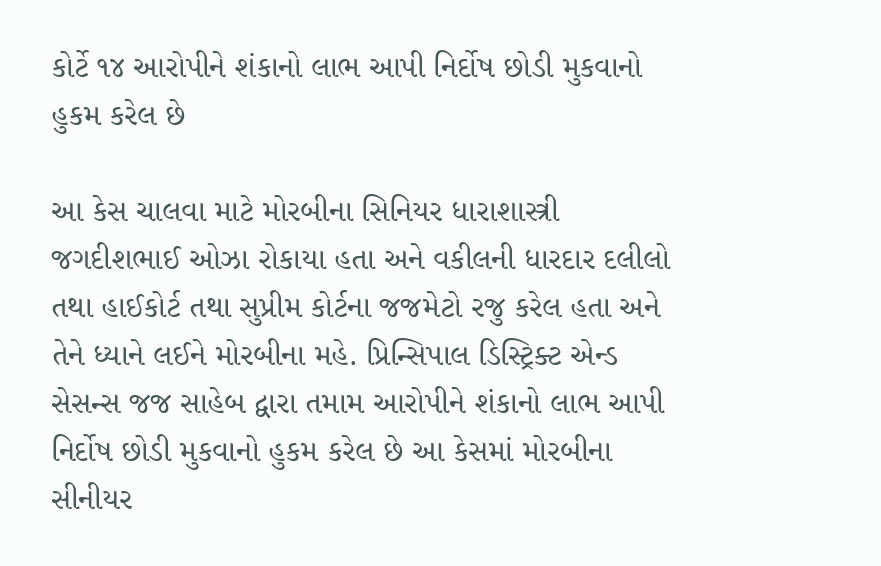કોર્ટે ૧૪ આરોપીને શંકાનો લાભ આપી નિર્દોષ છોડી મુકવાનો હુકમ કરેલ છે

આ કેસ ચાલવા માટે મોરબીના સિનિયર ધારાશાસ્ત્રી જગદીશભાઈ ઓઝા રોકાયા હતા અને વકીલની ધારદાર દલીલો તથા હાઈકોર્ટ તથા સુપ્રીમ કોર્ટના જજમેટો રજુ કરેલ હતા અને તેને ધ્યાને લઈને મોરબીના મહે. પ્રિન્સિપાલ ડિસ્ટ્રિક્ટ એન્ડ સેસન્સ જજ સાહેબ દ્વારા તમામ આરોપીને શંકાનો લાભ આપી નિર્દોષ છોડી મુકવાનો હુકમ કરેલ છે આ કેસમાં મોરબીના સીનીયર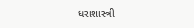ધરાશાસ્ત્રી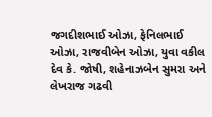જગદીશભાઈ ઓઝા, ફેનિલભાઈ ઓઝા, રાજવીબેન ઓઝા, યુવા વકીલ દેવ કે. જોષી, શહેનાઝબેન સુમરા અને લેખરાજ ગઢવી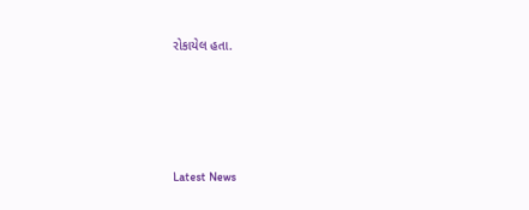રોકાયેલ હતા.






Latest News